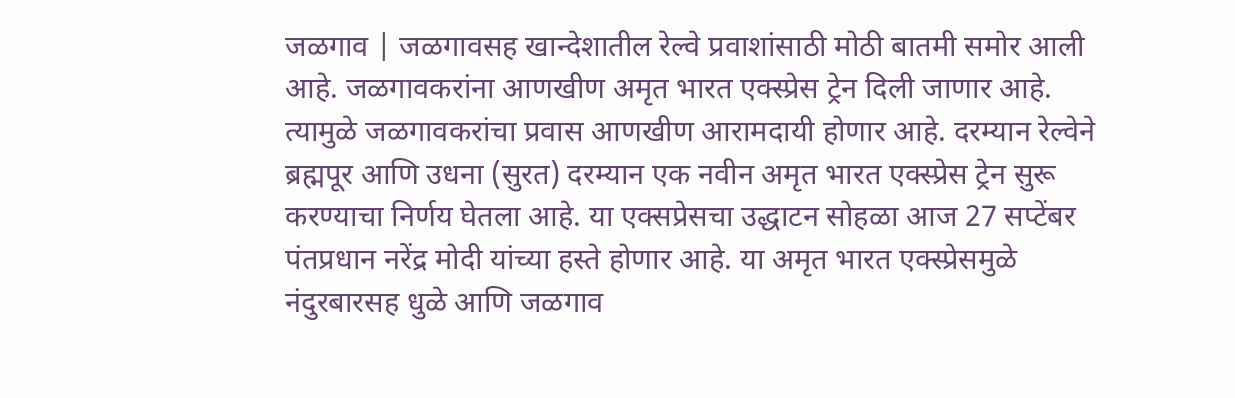जळगाव | जळगावसह खान्देशातील रेल्वे प्रवाशांसाठी मोठी बातमी समोर आली आहे. जळगावकरांना आणखीण अमृत भारत एक्स्प्रेस ट्रेन दिली जाणार आहे. त्यामुळे जळगावकरांचा प्रवास आणखीण आरामदायी होणार आहे. दरम्यान रेल्वेने ब्रह्मपूर आणि उधना (सुरत) दरम्यान एक नवीन अमृत भारत एक्स्प्रेस ट्रेन सुरू करण्याचा निर्णय घेतला आहे. या एक्सप्रेसचा उद्धाटन सोहळा आज 27 सप्टेंबर पंतप्रधान नरेंद्र मोदी यांच्या हस्ते होणार आहे. या अमृत भारत एक्स्प्रेसमुळे नंदुरबारसह धुळे आणि जळगाव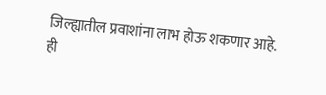जिल्ह्यातील प्रवाशांना लाभ होऊ शकणार आहे.
ही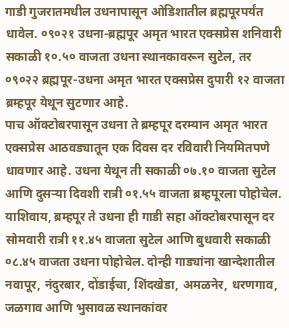गाडी गुजरातमधील उधनापासून ओडिशातील ब्रह्मपूरपर्यंत धावेल. ०९०२१ उधना-ब्रह्मपूर अमृत भारत एक्सप्रेस शनिवारी सकाळी १०.५० वाजता उधना स्थानकावरून सुटेल, तर ०९०२२ ब्रह्मपूर-उधना अमृत भारत एक्सप्रेस दुपारी १२ वाजता ब्रम्हपूर येथून सुटणार आहे.
पाच ऑक्टोबरपासून उधना ते ब्रम्हपूर दरम्यान अमृत भारत एक्सप्रेस आठवड्यातून एक दिवस दर रविवारी नियमितपणे धावणार आहे. उधना येथून ती सकाळी ०७.१० वाजता सुटेल आणि दुसऱ्या दिवशी रात्री ०१.५५ वाजता ब्रम्हपूरला पोहोचेल. याशिवाय, ब्रम्हपूर ते उधना ही गाडी सहा ऑक्टोबरपासून दर सोमवारी रात्री ११.४५ वाजता सुटेल आणि बुधवारी सकाळी ०८.४५ वाजता उधना पोहोचेल. दोन्ही गाड्यांना खान्देशातील नवापूर, नंदुरबार, दोंडाईचा, शिंदखेडा, अमळनेर, धरणगाव, जळगाव आणि भुसावळ स्थानकांवर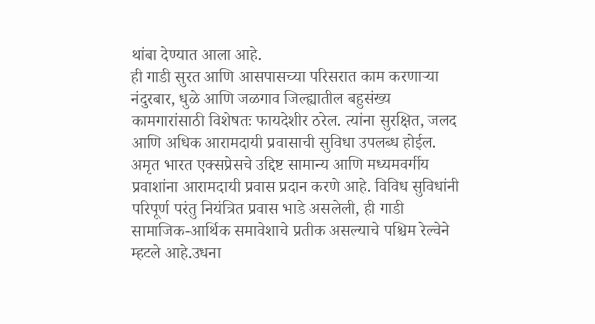थांबा देण्यात आला आहे.
ही गाडी सुरत आणि आसपासच्या परिसरात काम करणाऱ्या नंदुरबार, धुळे आणि जळगाव जिल्ह्यातील बहुसंख्य कामगारांसाठी विशेषतः फायदेशीर ठरेल. त्यांना सुरक्षित, जलद आणि अधिक आरामदायी प्रवासाची सुविधा उपलब्ध होईल. अमृत भारत एक्सप्रेसचे उद्दिष्ट सामान्य आणि मध्यमवर्गीय प्रवाशांना आरामदायी प्रवास प्रदान करणे आहे. विविध सुविधांनी परिपूर्ण परंतु नियंत्रित प्रवास भाडे असलेली, ही गाडी सामाजिक-आर्थिक समावेशाचे प्रतीक असल्याचे पश्चिम रेल्वेने म्हटले आहे.उधना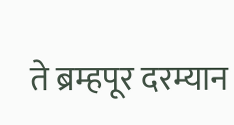ते ब्रम्हपूर दरम्यान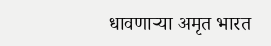धावणाऱ्या अमृत भारत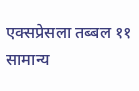एक्सप्रेसला तब्बल ११ सामान्य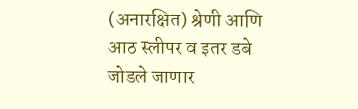(अनारक्षित) श्रेणी आणि आठ स्लीपर व इतर डबे जोडले जाणार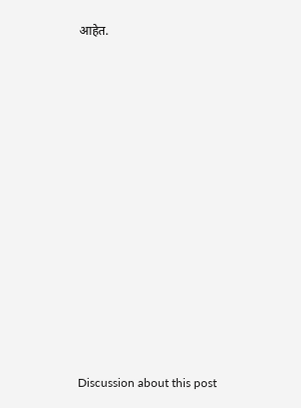आहेत.















Discussion about this post